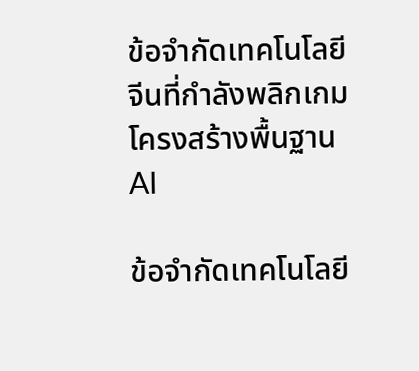ข้อจำกัดเทคโนโลยีจีนที่กำลังพลิกเกมโครงสร้างพื้นฐาน AI

ข้อจำกัดเทคโนโลยี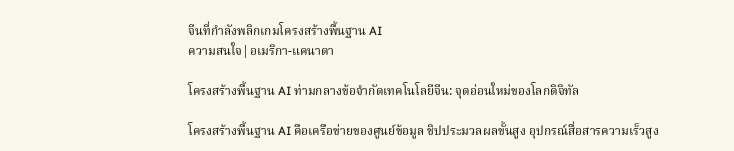จีนที่กำลังพลิกเกมโครงสร้างพื้นฐาน AI
ความสนใจ|อเมริกา-แคนาดา

โครงสร้างพื้นฐาน AI ท่ามกลางข้อจำกัดเทคโนโลยีจีน: จุดอ่อนใหม่ของโลกดิจิทัล

โครงสร้างพื้นฐาน AI คือเครือข่ายของศูนย์ข้อมูล ชิปประมวลผลขั้นสูง อุปกรณ์สื่อสารความเร็วสูง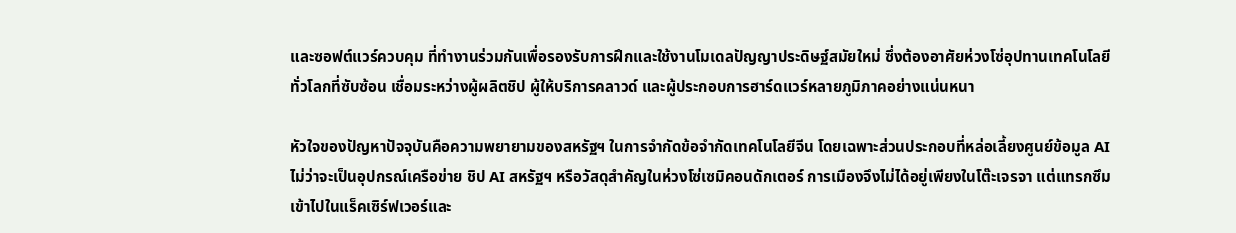และซอฟต์แวร์ควบคุม ที่ทำงานร่วมกันเพื่อรองรับการฝึกและใช้งานโมเดลปัญญาประดิษฐ์สมัยใหม่ ซึ่งต้องอาศัยห่วงโซ่อุปทานเทคโนโลยีทั่วโลกที่ซับซ้อน เชื่อมระหว่างผู้ผลิตชิป ผู้ให้บริการคลาวด์ และผู้ประกอบการฮาร์ดแวร์หลายภูมิภาคอย่างแน่นหนา

หัวใจของปัญหาปัจจุบันคือความพยายามของสหรัฐฯ ในการจำกัดข้อจำกัดเทคโนโลยีจีน โดยเฉพาะส่วนประกอบที่หล่อเลี้ยงศูนย์ข้อมูล AI ไม่ว่าจะเป็นอุปกรณ์เครือข่าย ชิป AI สหรัฐฯ หรือวัสดุสำคัญในห่วงโซ่เซมิคอนดักเตอร์ การเมืองจึงไม่ได้อยู่เพียงในโต๊ะเจรจา แต่แทรกซึมเข้าไปในแร็คเซิร์ฟเวอร์และ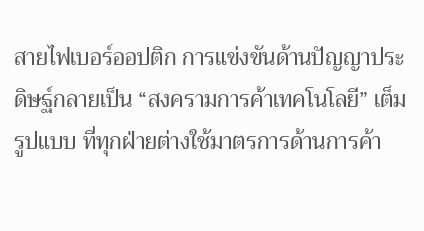สายไฟเบอร์ออปติก การแข่งขันด้านปัญญาประดิษฐ์กลายเป็น “สงครามการค้าเทคโนโลยี” เต็มรูปแบบ ที่ทุกฝ่ายต่างใช้มาตรการด้านการค้า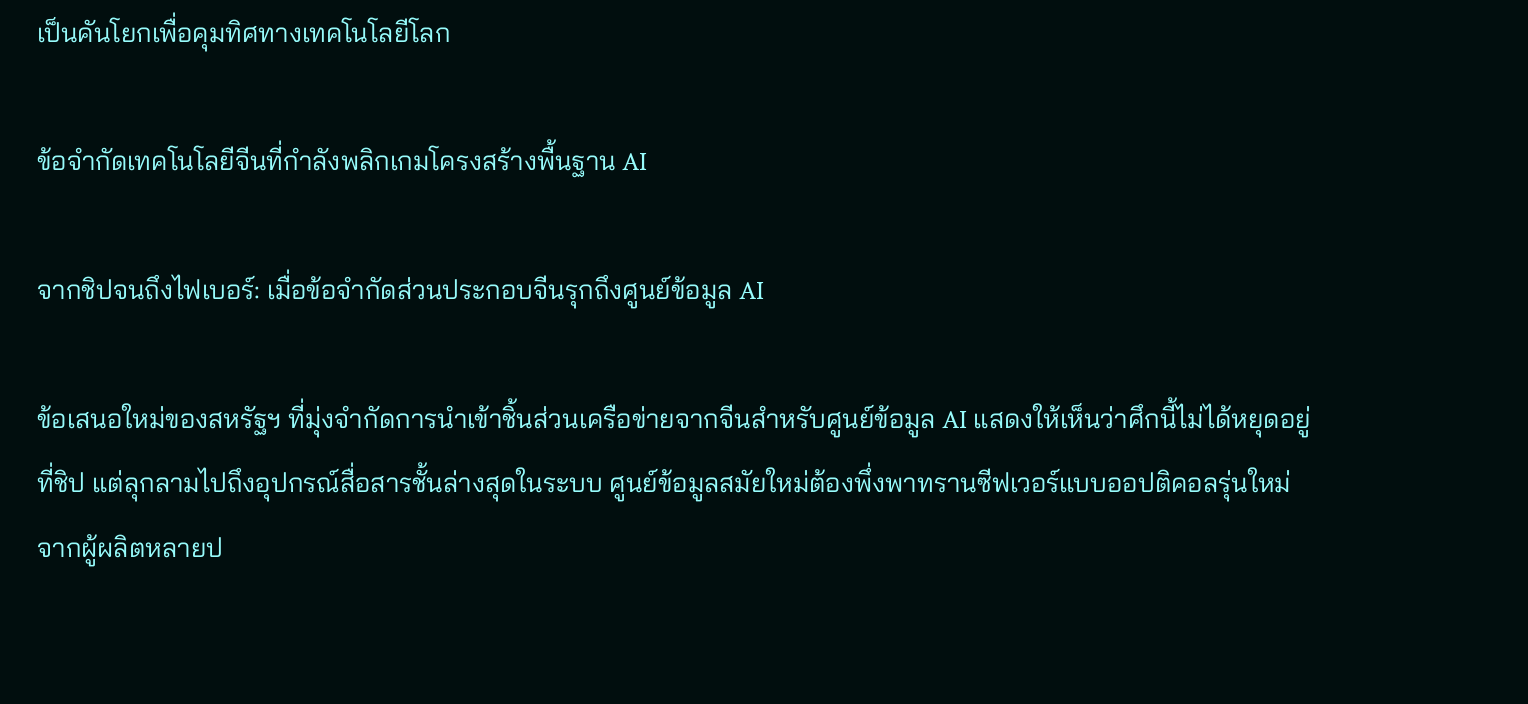เป็นคันโยกเพื่อคุมทิศทางเทคโนโลยีโลก

ข้อจำกัดเทคโนโลยีจีนที่กำลังพลิกเกมโครงสร้างพื้นฐาน AI

จากชิปจนถึงไฟเบอร์: เมื่อข้อจำกัดส่วนประกอบจีนรุกถึงศูนย์ข้อมูล AI

ข้อเสนอใหม่ของสหรัฐฯ ที่มุ่งจำกัดการนำเข้าชิ้นส่วนเครือข่ายจากจีนสำหรับศูนย์ข้อมูล AI แสดงให้เห็นว่าศึกนี้ไม่ได้หยุดอยู่ที่ชิป แต่ลุกลามไปถึงอุปกรณ์สื่อสารชั้นล่างสุดในระบบ ศูนย์ข้อมูลสมัยใหม่ต้องพึ่งพาทรานซีฟเวอร์แบบออปติคอลรุ่นใหม่จากผู้ผลิตหลายป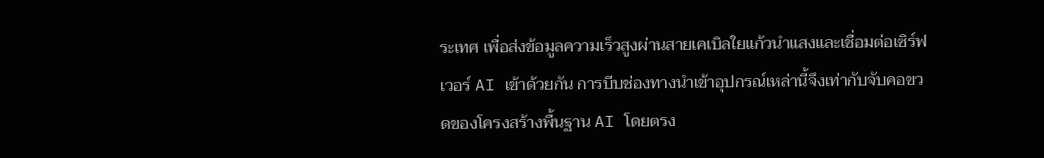ระเทศ เพื่อส่งข้อมูลความเร็วสูงผ่านสายเคเบิลใยแก้วนำแสงและเชื่อมต่อเซิร์ฟเวอร์ AI เข้าด้วยกัน การบีบช่องทางนำเข้าอุปกรณ์เหล่านี้จึงเท่ากับจับคอขวดของโครงสร้างพื้นฐาน AI โดยตรง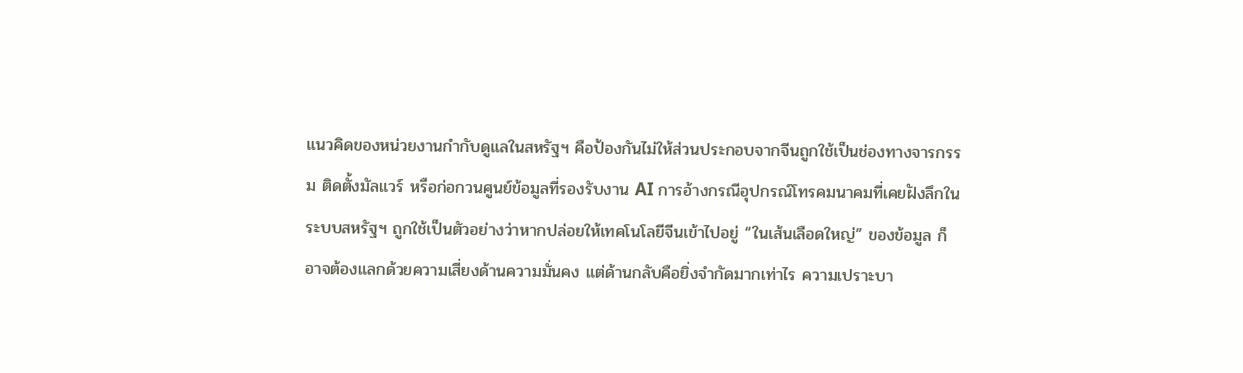แนวคิดของหน่วยงานกำกับดูแลในสหรัฐฯ คือป้องกันไม่ให้ส่วนประกอบจากจีนถูกใช้เป็นช่องทางจารกรรม ติดตั้งมัลแวร์ หรือก่อกวนศูนย์ข้อมูลที่รองรับงาน AI การอ้างกรณีอุปกรณ์โทรคมนาคมที่เคยฝังลึกในระบบสหรัฐฯ ถูกใช้เป็นตัวอย่างว่าหากปล่อยให้เทคโนโลยีจีนเข้าไปอยู่ “ในเส้นเลือดใหญ่” ของข้อมูล ก็อาจต้องแลกด้วยความเสี่ยงด้านความมั่นคง แต่ด้านกลับคือยิ่งจำกัดมากเท่าไร ความเปราะบา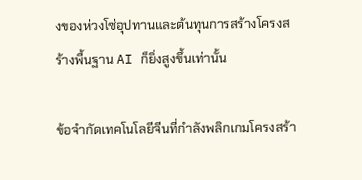งของห่วงโซ่อุปทานและต้นทุนการสร้างโครงสร้างพื้นฐาน AI ก็ยิ่งสูงขึ้นเท่านั้น

ข้อจำกัดเทคโนโลยีจีนที่กำลังพลิกเกมโครงสร้า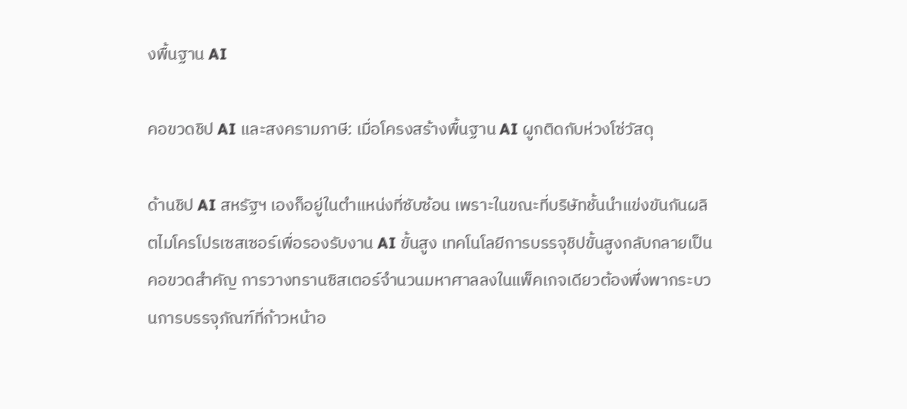งพื้นฐาน AI

คอขวดชิป AI และสงครามภาษี: เมื่อโครงสร้างพื้นฐาน AI ผูกติดกับห่วงโซ่วัสดุ

ด้านชิป AI สหรัฐฯ เองก็อยู่ในตำแหน่งที่ซับซ้อน เพราะในขณะที่บริษัทชั้นนำแข่งขันกันผลิตไมโครโปรเซสเซอร์เพื่อรองรับงาน AI ขั้นสูง เทคโนโลยีการบรรจุชิปขั้นสูงกลับกลายเป็นคอขวดสำคัญ การวางทรานซิสเตอร์จำนวนมหาศาลลงในแพ็คเกจเดียวต้องพึ่งพากระบวนการบรรจุภัณฑ์ที่ก้าวหน้าอ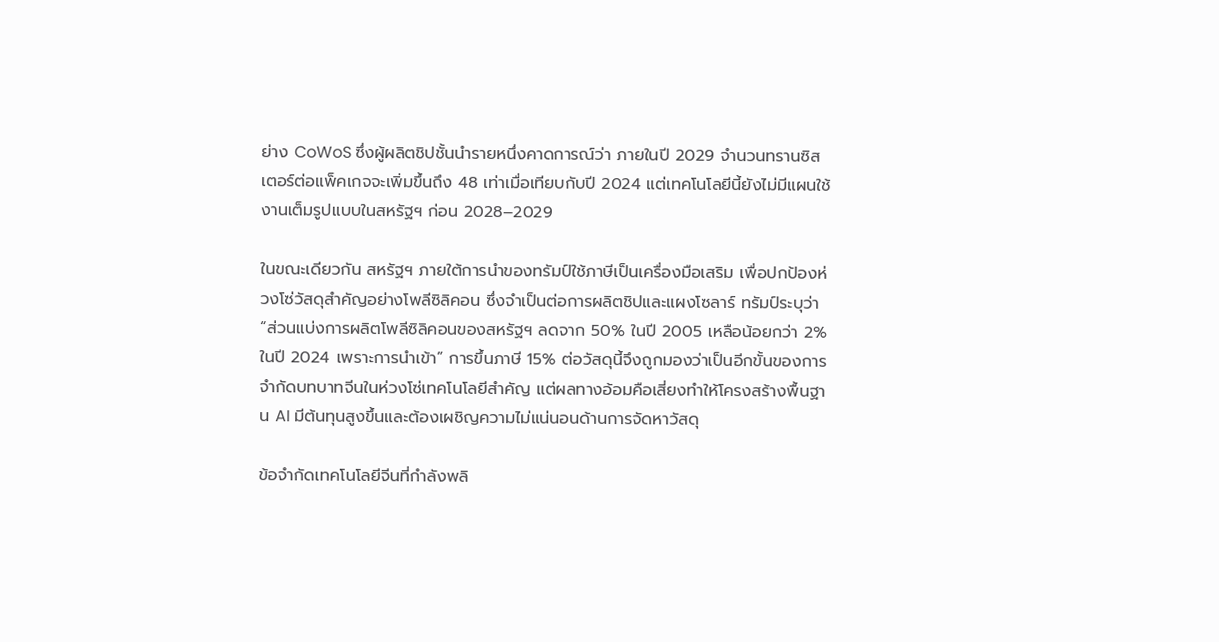ย่าง CoWoS ซึ่งผู้ผลิตชิปชั้นนำรายหนึ่งคาดการณ์ว่า ภายในปี 2029 จำนวนทรานซิสเตอร์ต่อแพ็คเกจจะเพิ่มขึ้นถึง 48 เท่าเมื่อเทียบกับปี 2024 แต่เทคโนโลยีนี้ยังไม่มีแผนใช้งานเต็มรูปแบบในสหรัฐฯ ก่อน 2028–2029

ในขณะเดียวกัน สหรัฐฯ ภายใต้การนำของทรัมป์ใช้ภาษีเป็นเครื่องมือเสริม เพื่อปกป้องห่วงโซ่วัสดุสำคัญอย่างโพลีซิลิคอน ซึ่งจำเป็นต่อการผลิตชิปและแผงโซลาร์ ทรัมป์ระบุว่า “ส่วนแบ่งการผลิตโพลีซิลิคอนของสหรัฐฯ ลดจาก 50% ในปี 2005 เหลือน้อยกว่า 2% ในปี 2024 เพราะการนำเข้า” การขึ้นภาษี 15% ต่อวัสดุนี้จึงถูกมองว่าเป็นอีกขั้นของการจำกัดบทบาทจีนในห่วงโซ่เทคโนโลยีสำคัญ แต่ผลทางอ้อมคือเสี่ยงทำให้โครงสร้างพื้นฐาน AI มีต้นทุนสูงขึ้นและต้องเผชิญความไม่แน่นอนด้านการจัดหาวัสดุ

ข้อจำกัดเทคโนโลยีจีนที่กำลังพลิ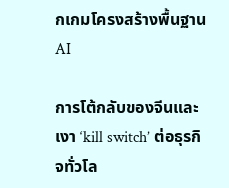กเกมโครงสร้างพื้นฐาน AI

การโต้กลับของจีนและเงา ‘kill switch’ ต่อธุรกิจทั่วโล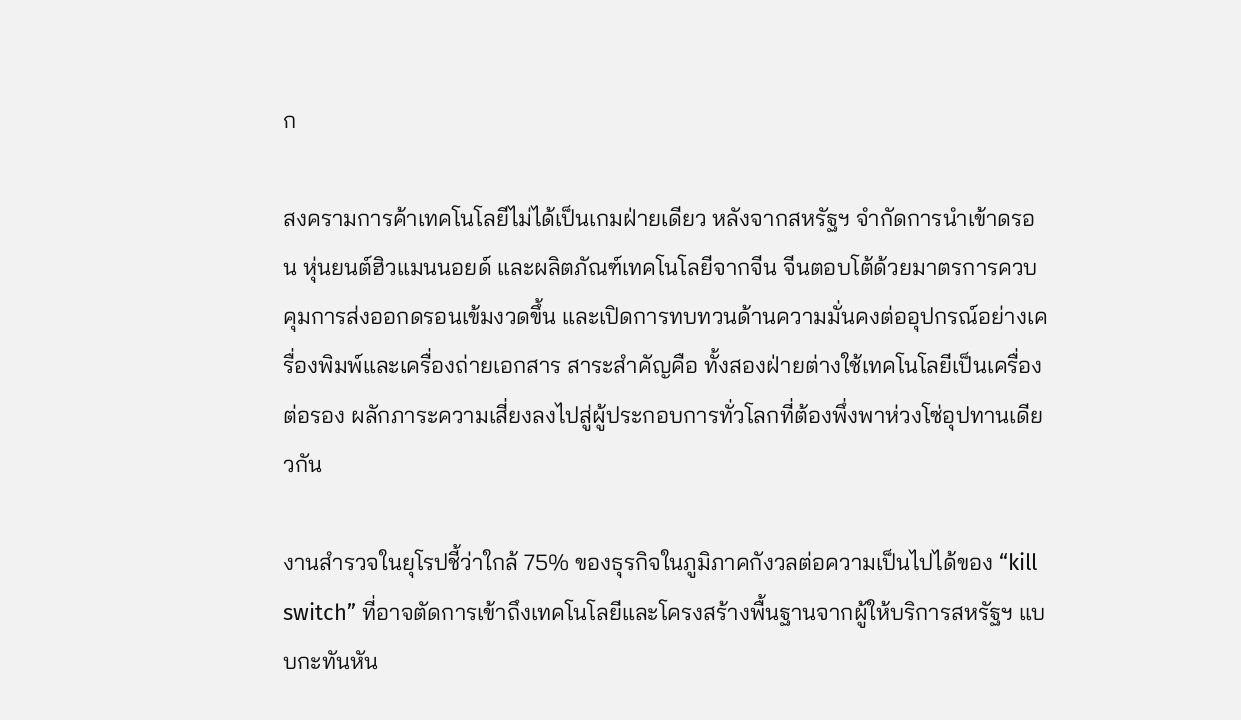ก

สงครามการค้าเทคโนโลยีไม่ได้เป็นเกมฝ่ายเดียว หลังจากสหรัฐฯ จำกัดการนำเข้าดรอน หุ่นยนต์ฮิวแมนนอยด์ และผลิตภัณฑ์เทคโนโลยีจากจีน จีนตอบโต้ด้วยมาตรการควบคุมการส่งออกดรอนเข้มงวดขึ้น และเปิดการทบทวนด้านความมั่นคงต่ออุปกรณ์อย่างเครื่องพิมพ์และเครื่องถ่ายเอกสาร สาระสำคัญคือ ทั้งสองฝ่ายต่างใช้เทคโนโลยีเป็นเครื่องต่อรอง ผลักภาระความเสี่ยงลงไปสู่ผู้ประกอบการทั่วโลกที่ต้องพึ่งพาห่วงโซ่อุปทานเดียวกัน

งานสำรวจในยุโรปชี้ว่าใกล้ 75% ของธุรกิจในภูมิภาคกังวลต่อความเป็นไปได้ของ “kill switch” ที่อาจตัดการเข้าถึงเทคโนโลยีและโครงสร้างพื้นฐานจากผู้ให้บริการสหรัฐฯ แบบกะทันหัน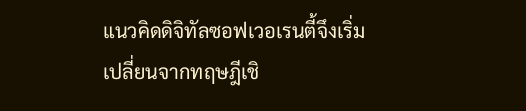แนวคิดดิจิทัลซอฟเวอเรนตี้จึงเริ่มเปลี่ยนจากทฤษฎีเชิ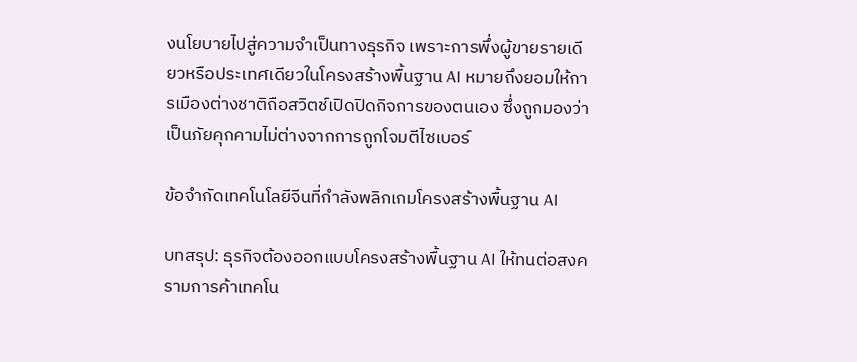งนโยบายไปสู่ความจำเป็นทางธุรกิจ เพราะการพึ่งผู้ขายรายเดียวหรือประเทศเดียวในโครงสร้างพื้นฐาน AI หมายถึงยอมให้การเมืองต่างชาติถือสวิตช์เปิดปิดกิจการของตนเอง ซึ่งถูกมองว่าเป็นภัยคุกคามไม่ต่างจากการถูกโจมตีไซเบอร์

ข้อจำกัดเทคโนโลยีจีนที่กำลังพลิกเกมโครงสร้างพื้นฐาน AI

บทสรุป: ธุรกิจต้องออกแบบโครงสร้างพื้นฐาน AI ให้ทนต่อสงครามการค้าเทคโน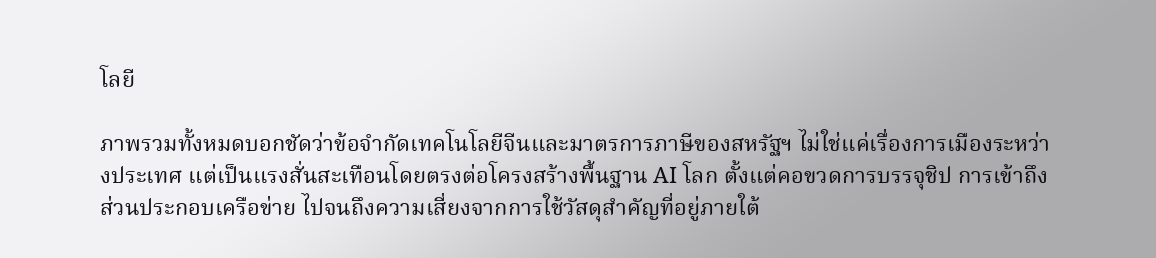โลยี

ภาพรวมทั้งหมดบอกชัดว่าข้อจำกัดเทคโนโลยีจีนและมาตรการภาษีของสหรัฐฯ ไม่ใช่แค่เรื่องการเมืองระหว่างประเทศ แต่เป็นแรงสั่นสะเทือนโดยตรงต่อโครงสร้างพื้นฐาน AI โลก ตั้งแต่คอขวดการบรรจุชิป การเข้าถึงส่วนประกอบเครือข่าย ไปจนถึงความเสี่ยงจากการใช้วัสดุสำคัญที่อยู่ภายใต้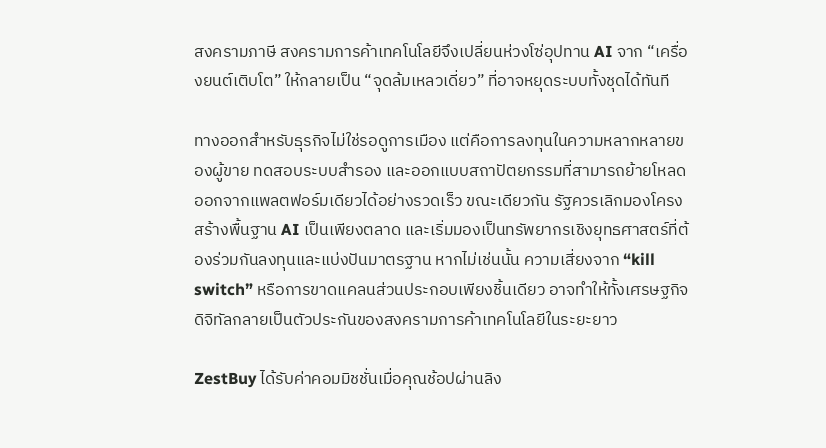สงครามภาษี สงครามการค้าเทคโนโลยีจึงเปลี่ยนห่วงโซ่อุปทาน AI จาก “เครื่องยนต์เติบโต” ให้กลายเป็น “จุดล้มเหลวเดี่ยว” ที่อาจหยุดระบบทั้งชุดได้ทันที

ทางออกสำหรับธุรกิจไม่ใช่รอดูการเมือง แต่คือการลงทุนในความหลากหลายของผู้ขาย ทดสอบระบบสำรอง และออกแบบสถาปัตยกรรมที่สามารถย้ายโหลดออกจากแพลตฟอร์มเดียวได้อย่างรวดเร็ว ขณะเดียวกัน รัฐควรเลิกมองโครงสร้างพื้นฐาน AI เป็นเพียงตลาด และเริ่มมองเป็นทรัพยากรเชิงยุทธศาสตร์ที่ต้องร่วมกันลงทุนและแบ่งปันมาตรฐาน หากไม่เช่นนั้น ความเสี่ยงจาก “kill switch” หรือการขาดแคลนส่วนประกอบเพียงชิ้นเดียว อาจทำให้ทั้งเศรษฐกิจดิจิทัลกลายเป็นตัวประกันของสงครามการค้าเทคโนโลยีในระยะยาว

ZestBuy ได้รับค่าคอมมิชชั่นเมื่อคุณช้อปผ่านลิง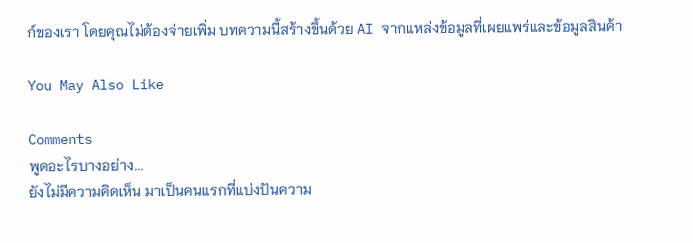ก์ของเรา โดยคุณไม่ต้องจ่ายเพิ่ม บทความนี้สร้างขึ้นด้วย AI จากแหล่งข้อมูลที่เผยแพร่และข้อมูลสินค้า

You May Also Like

Comments
พูดอะไรบางอย่าง...
ยังไม่มีความคิดเห็น มาเป็นคนแรกที่แบ่งปันความ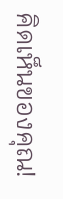คิดเห็นของคุณ!